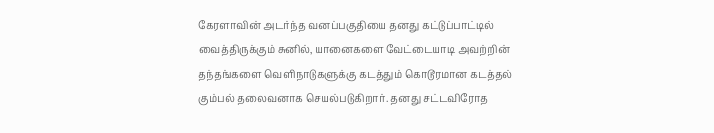கேரளாவின் அடர்ந்த வனப்பகுதியை தனது கட்டுப்பாட்டில் வைத்திருக்கும் சுனில், யானைகளை வேட்டையாடி அவற்றின் தந்தங்களை வெளிநாடுகளுக்கு கடத்தும் கொடூரமான கடத்தல் கும்பல் தலைவனாக செயல்படுகிறார். தனது சட்டவிரோத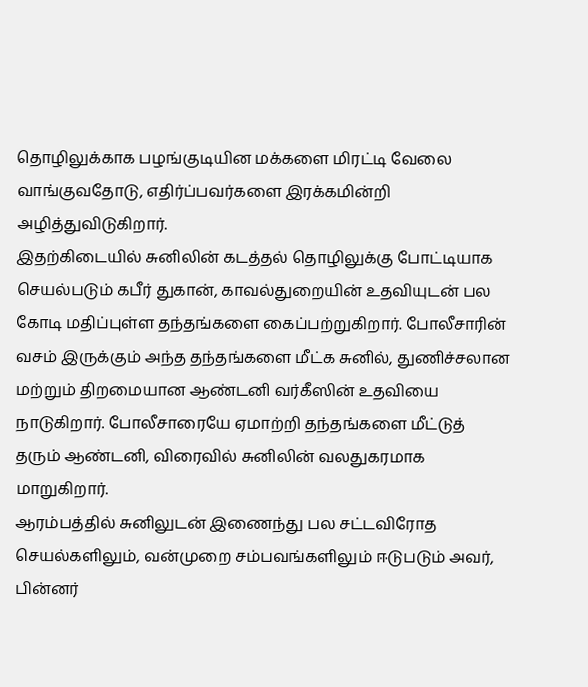தொழிலுக்காக பழங்குடியின மக்களை மிரட்டி வேலை வாங்குவதோடு, எதிர்ப்பவர்களை இரக்கமின்றி அழித்துவிடுகிறார்.
இதற்கிடையில் சுனிலின் கடத்தல் தொழிலுக்கு போட்டியாக செயல்படும் கபீர் துகான், காவல்துறையின் உதவியுடன் பல கோடி மதிப்புள்ள தந்தங்களை கைப்பற்றுகிறார். போலீசாரின் வசம் இருக்கும் அந்த தந்தங்களை மீட்க சுனில், துணிச்சலான மற்றும் திறமையான ஆண்டனி வர்கீஸின் உதவியை நாடுகிறார். போலீசாரையே ஏமாற்றி தந்தங்களை மீட்டுத் தரும் ஆண்டனி, விரைவில் சுனிலின் வலதுகரமாக மாறுகிறார்.
ஆரம்பத்தில் சுனிலுடன் இணைந்து பல சட்டவிரோத செயல்களிலும், வன்முறை சம்பவங்களிலும் ஈடுபடும் அவர், பின்னர்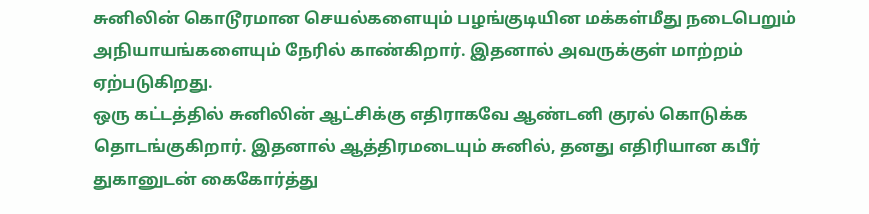சுனிலின் கொடூரமான செயல்களையும் பழங்குடியின மக்கள்மீது நடைபெறும் அநியாயங்களையும் நேரில் காண்கிறார். இதனால் அவருக்குள் மாற்றம் ஏற்படுகிறது.
ஒரு கட்டத்தில் சுனிலின் ஆட்சிக்கு எதிராகவே ஆண்டனி குரல் கொடுக்க தொடங்குகிறார். இதனால் ஆத்திரமடையும் சுனில், தனது எதிரியான கபீர் துகானுடன் கைகோர்த்து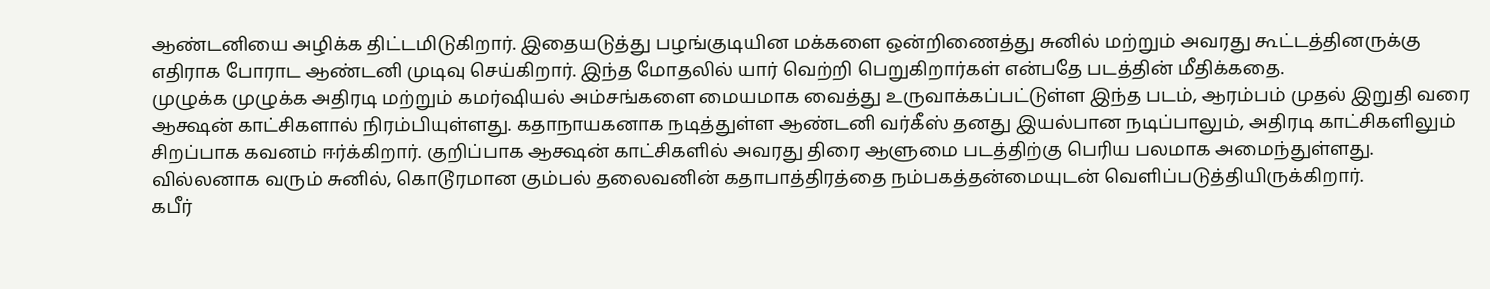ஆண்டனியை அழிக்க திட்டமிடுகிறார். இதையடுத்து பழங்குடியின மக்களை ஒன்றிணைத்து சுனில் மற்றும் அவரது கூட்டத்தினருக்கு எதிராக போராட ஆண்டனி முடிவு செய்கிறார். இந்த மோதலில் யார் வெற்றி பெறுகிறார்கள் என்பதே படத்தின் மீதிக்கதை.
முழுக்க முழுக்க அதிரடி மற்றும் கமர்ஷியல் அம்சங்களை மையமாக வைத்து உருவாக்கப்பட்டுள்ள இந்த படம், ஆரம்பம் முதல் இறுதி வரை ஆக்ஷன் காட்சிகளால் நிரம்பியுள்ளது. கதாநாயகனாக நடித்துள்ள ஆண்டனி வர்கீஸ் தனது இயல்பான நடிப்பாலும், அதிரடி காட்சிகளிலும் சிறப்பாக கவனம் ஈர்க்கிறார். குறிப்பாக ஆக்ஷன் காட்சிகளில் அவரது திரை ஆளுமை படத்திற்கு பெரிய பலமாக அமைந்துள்ளது.
வில்லனாக வரும் சுனில், கொடூரமான கும்பல் தலைவனின் கதாபாத்திரத்தை நம்பகத்தன்மையுடன் வெளிப்படுத்தியிருக்கிறார்.
கபீர்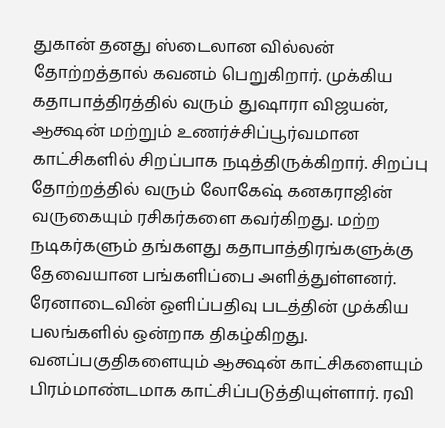துகான் தனது ஸ்டைலான வில்லன் தோற்றத்தால் கவனம் பெறுகிறார். முக்கிய கதாபாத்திரத்தில் வரும் துஷாரா விஜயன், ஆக்ஷன் மற்றும் உணர்ச்சிப்பூர்வமான காட்சிகளில் சிறப்பாக நடித்திருக்கிறார். சிறப்பு தோற்றத்தில் வரும் லோகேஷ் கனகராஜின் வருகையும் ரசிகர்களை கவர்கிறது. மற்ற நடிகர்களும் தங்களது கதாபாத்திரங்களுக்கு தேவையான பங்களிப்பை அளித்துள்ளனர்.
ரேனாடைவின் ஒளிப்பதிவு படத்தின் முக்கிய பலங்களில் ஒன்றாக திகழ்கிறது. வனப்பகுதிகளையும் ஆக்ஷன் காட்சிகளையும் பிரம்மாண்டமாக காட்சிப்படுத்தியுள்ளார். ரவி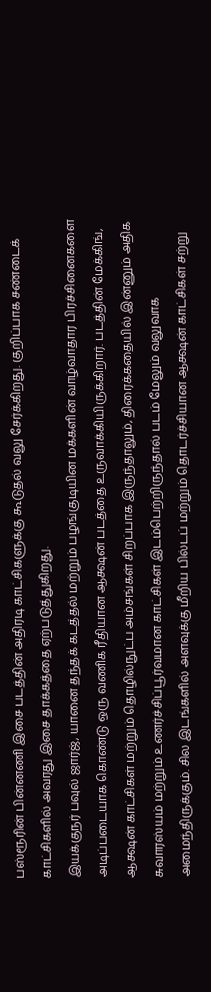பஸ்ரூரின் பின்னணி இசை படத்தின் அதிரடி காட்சிகளுக்கு கூடுதல் வலு சேர்க்கிறது. குறிப்பாக சண்டைக் காட்சிகளில் அவரது இசை தாக்கத்தை ஏற்படுத்துகிறது.
இயக்குநர் பவுல் ஜார்ஜ், யானை தந்தக் கடத்தல் மற்றும் பழங்குடியின மக்களின் வாழ்வாதார பிரச்சினைகளை அடிப்படையாக கொண்டு ஒரு வணிக ரீதியான ஆக்ஷன் படத்தை உருவாக்கியிருக்கிறார். படத்தின் மேக்கிங், ஆக்ஷன் காட்சிகள் மற்றும் தொழில்நுட்ப அம்சங்கள் சிறப்பாக இருந்தாலும், திரைக்கதையில் இன்னும் அதிக சுவாரஸ்யம் மற்றும் உணர்ச்சிப்பூர்வமான காட்சிகள் இடம்பெற்றிருந்தால் படம் மேலும் வலுவாக அமைந்திருக்கும். சில இடங்களில் அளவுக்கு மீறிய பில்டப் மற்றும் தொடர்ச்சியான ஆக்ஷன் காட்சிகள் சற்று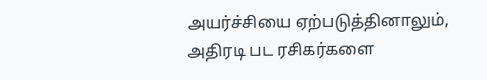அயர்ச்சியை ஏற்படுத்தினாலும், அதிரடி பட ரசிகர்களை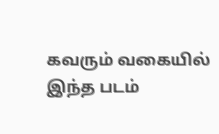கவரும் வகையில் இந்த படம்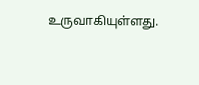உருவாகியுள்ளது.